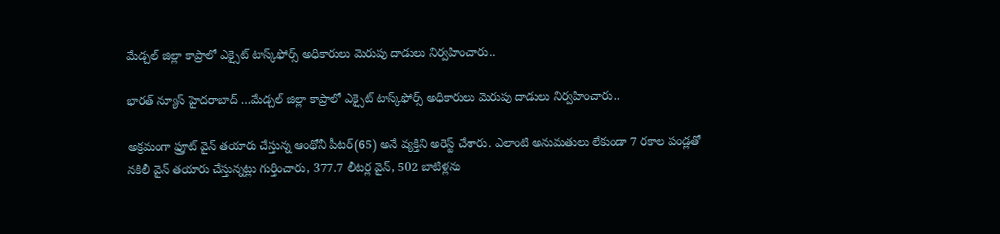మేడ్చల్ జిల్లా కాప్రాలో ఎక్సైట్ టాస్క్‌ఫోర్స్ అధికారులు మెరుపు దాడులు నిర్వహించారు..

భారత్ న్యూస్ హైదరాబాద్ …మేడ్చల్ జిల్లా కాప్రాలో ఎక్సైట్ టాస్క్‌ఫోర్స్ అధికారులు మెరుపు దాడులు నిర్వహించారు..

అక్రమంగా ఫ్రూట్ వైన్ తయారు చేస్తున్న ఆంథోనీ పీటర్‌(65) అనే వ్యక్తిని అరెస్ట్ చేశారు. ఎలాంటి అనుమతులు లేకుండా 7 రకాల పండ్లతో నకిలీ వైన్ తయారు చేస్తున్నట్లు గుర్తించారు, 377.7 లీటర్ల వైన్, 502 బాటిళ్లను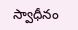స్వాధీనం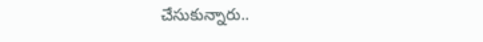చేసుకున్నారు..